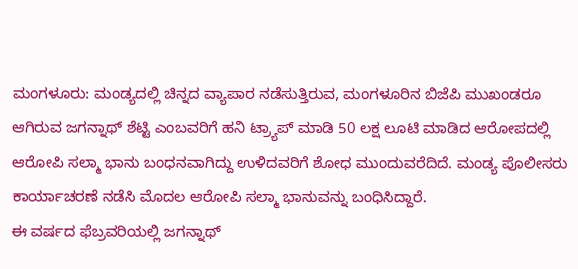ಮಂಗಳೂರು: ಮಂಡ್ಯದಲ್ಲಿ ಚಿನ್ನದ ವ್ಯಾಪಾರ ನಡೆಸುತ್ತಿರುವ, ಮಂಗಳೂರಿನ ಬಿಜೆಪಿ ಮುಖಂಡರೂ ಆಗಿರುವ ಜಗನ್ನಾಥ್ ಶೆಟ್ಟಿ ಎಂಬವರಿಗೆ ಹನಿ ಟ್ರ್ಯಾಪ್ ಮಾಡಿ 50 ಲಕ್ಷ ಲೂಟಿ ಮಾಡಿದ ಆರೋಪದಲ್ಲಿ ಆರೋಪಿ ಸಲ್ಮಾ ಭಾನು ಬಂಧನವಾಗಿದ್ದು ಉಳಿದವರಿಗೆ ಶೋಧ ಮುಂದುವರೆದಿದೆ. ಮಂಡ್ಯ ಪೊಲೀಸರು ಕಾರ್ಯಾಚರಣೆ ನಡೆಸಿ ಮೊದಲ ಆರೋಪಿ ಸಲ್ಮಾ ಭಾನುವನ್ನು ಬಂಧಿಸಿದ್ದಾರೆ.
ಈ ವರ್ಷದ ಫೆಬ್ರವರಿಯಲ್ಲಿ ಜಗನ್ನಾಥ್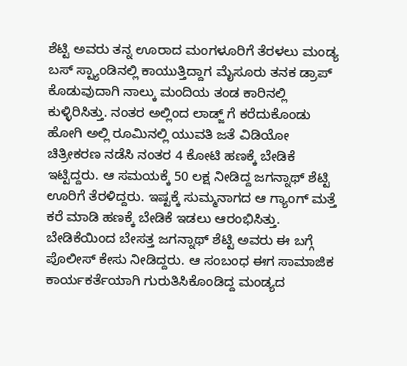ಶೆಟ್ಟಿ ಅವರು ತನ್ನ ಊರಾದ ಮಂಗಳೂರಿಗೆ ತೆರಳಲು ಮಂಡ್ಯ ಬಸ್ ಸ್ಟ್ಯಾಂಡಿನಲ್ಲಿ ಕಾಯುತ್ತಿದ್ದಾಗ ಮೈಸೂರು ತನಕ ಡ್ರಾಪ್ ಕೊಡುವುದಾಗಿ ನಾಲ್ಕು ಮಂದಿಯ ತಂಡ ಕಾರಿನಲ್ಲಿ ಕುಳ್ಳಿರಿಸಿತ್ತು. ನಂತರ ಅಲ್ಲಿಂದ ಲಾಡ್ಜ್ ಗೆ ಕರೆದುಕೊಂಡು ಹೋಗಿ ಅಲ್ಲಿ ರೂಮಿನಲ್ಲಿ ಯುವತಿ ಜತೆ ವಿಡಿಯೋ ಚಿತ್ರೀಕರಣ ನಡೆಸಿ ನಂತರ 4 ಕೋಟಿ ಹಣಕ್ಕೆ ಬೇಡಿಕೆ ಇಟ್ಟಿದ್ದರು. ಆ ಸಮಯಕ್ಕೆ 50 ಲಕ್ಷ ನೀಡಿದ್ದ ಜಗನ್ನಾಥ್ ಶೆಟ್ಟಿ ಊರಿಗೆ ತೆರಳಿದ್ದರು. ಇಷ್ಟಕ್ಕೆ ಸುಮ್ಮನಾಗದ ಆ ಗ್ಯಾಂಗ್ ಮತ್ತೆ ಕರೆ ಮಾಡಿ ಹಣಕ್ಕೆ ಬೇಡಿಕೆ ಇಡಲು ಆರಂಭಿಸಿತ್ತು.
ಬೇಡಿಕೆಯಿಂದ ಬೇಸತ್ತ ಜಗನ್ನಾಥ್ ಶೆಟ್ಟಿ ಅವರು ಈ ಬಗ್ಗೆ ಪೊಲೀಸ್ ಕೇಸು ನೀಡಿದ್ದರು. ಆ ಸಂಬಂಧ ಈಗ ಸಾಮಾಜಿಕ ಕಾರ್ಯಕರ್ತೆಯಾಗಿ ಗುರುತಿಸಿಕೊಂಡಿದ್ದ ಮಂಡ್ಯದ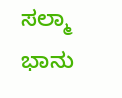ಸಲ್ಮಾ ಭಾನು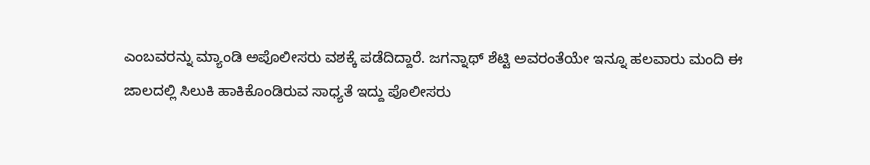ಎಂಬವರನ್ನು ಮ್ಯಾಂಡಿ ಅಪೊಲೀಸರು ವಶಕ್ಕೆ ಪಡೆದಿದ್ದಾರೆ. ಜಗನ್ನಾಥ್ ಶೆಟ್ಟಿ ಅವರಂತೆಯೇ ಇನ್ನೂ ಹಲವಾರು ಮಂದಿ ಈ ಜಾಲದಲ್ಲಿ ಸಿಲುಕಿ ಹಾಕಿಕೊಂಡಿರುವ ಸಾಧ್ಯತೆ ಇದ್ದು ಪೊಲೀಸರು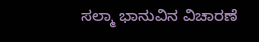ಸಲ್ಮಾ ಭಾನುವಿನ ವಿಚಾರಣೆ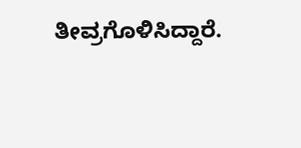ತೀವ್ರಗೊಳಿಸಿದ್ದಾರೆ.